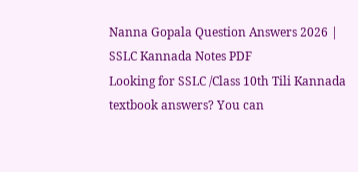Nanna Gopala Question Answers 2026 | SSLC Kannada Notes PDF
Looking for SSLC /Class 10th Tili Kannada textbook answers? You can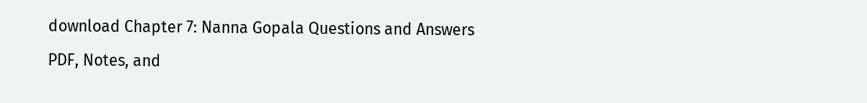download Chapter 7: Nanna Gopala Questions and Answers PDF, Notes, and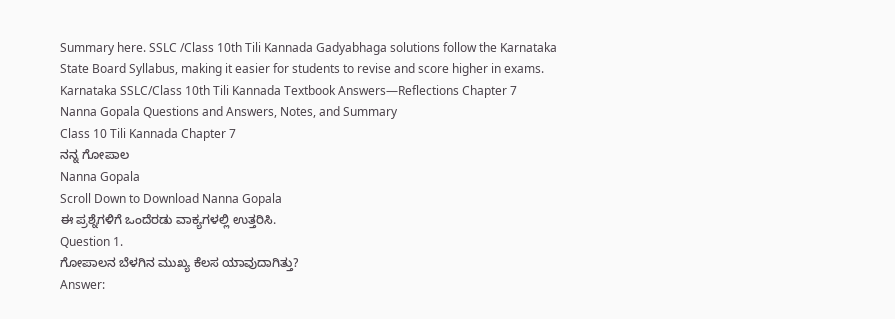Summary here. SSLC /Class 10th Tili Kannada Gadyabhaga solutions follow the Karnataka State Board Syllabus, making it easier for students to revise and score higher in exams.
Karnataka SSLC/Class 10th Tili Kannada Textbook Answers—Reflections Chapter 7
Nanna Gopala Questions and Answers, Notes, and Summary
Class 10 Tili Kannada Chapter 7
ನನ್ನ ಗೋಪಾಲ
Nanna Gopala
Scroll Down to Download Nanna Gopala
ಈ ಪ್ರಶ್ನೆಗಳಿಗೆ ಒಂದೆರಡು ವಾಕ್ಯಗಳಲ್ಲಿ ಉತ್ತರಿಸಿ.
Question 1.
ಗೋಪಾಲನ ಬೆಳಗಿನ ಮುಖ್ಯ ಕೆಲಸ ಯಾವುದಾಗಿತ್ತು?
Answer: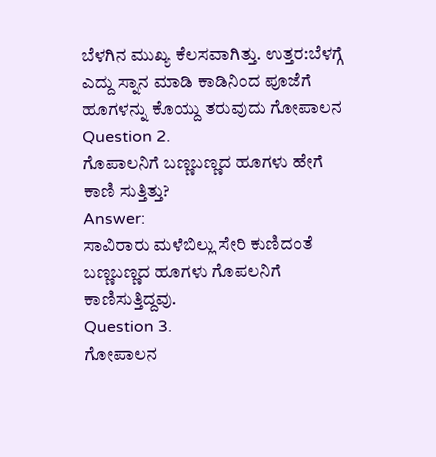ಬೆಳಗಿನ ಮುಖ್ಯ ಕೆಲಸವಾಗಿತ್ತು. ಉತ್ತರ:ಬೆಳಗ್ಗೆ ಎದ್ದು ಸ್ನಾನ ಮಾಡಿ ಕಾಡಿನಿಂದ ಪೂಜೆಗೆ ಹೂಗಳನ್ನು ಕೊಯ್ದು ತರುವುದು ಗೋಪಾಲನ
Question 2.
ಗೊಪಾಲನಿಗೆ ಬಣ್ಣಬಣ್ಣದ ಹೂಗಳು ಹೇಗೆ ಕಾಣಿ ಸುತ್ತಿತ್ತು?
Answer:
ಸಾವಿರಾರು ಮಳೆಬಿಲ್ಲು ಸೇರಿ ಕುಣಿದಂತೆ ಬಣ್ಣಬಣ್ಣದ ಹೂಗಳು ಗೊಪಲನಿಗೆ ಕಾಣಿಸುತ್ತಿದ್ದವು.
Question 3.
ಗೋಪಾಲನ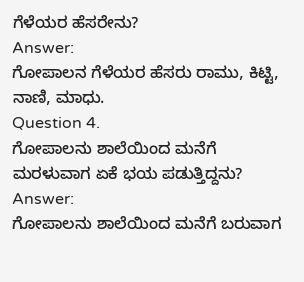ಗೆಳೆಯರ ಹೆಸರೇನು?
Answer:
ಗೋಪಾಲನ ಗೆಳೆಯರ ಹೆಸರು ರಾಮು, ಕಿಟ್ಟಿ, ನಾಣಿ, ಮಾಧು.
Question 4.
ಗೋಪಾಲನು ಶಾಲೆಯಿಂದ ಮನೆಗೆ ಮರಳುವಾಗ ಏಕೆ ಭಯ ಪಡುತ್ತಿದ್ದನು?
Answer:
ಗೋಪಾಲನು ಶಾಲೆಯಿಂದ ಮನೆಗೆ ಬರುವಾಗ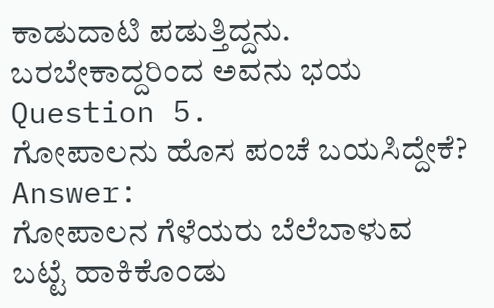ಕಾಡುದಾಟಿ ಪಡುತ್ತಿದ್ದನು. ಬರಬೇಕಾದ್ದರಿಂದ ಅವನು ಭಯ
Question 5.
ಗೋಪಾಲನು ಹೊಸ ಪಂಚೆ ಬಯಸಿದ್ದೇಕೆ?
Answer:
ಗೋಪಾಲನ ಗೆಳೆಯರು ಬೆಲೆಬಾಳುವ ಬಟ್ಟೆ ಹಾಕಿಕೊಂಡು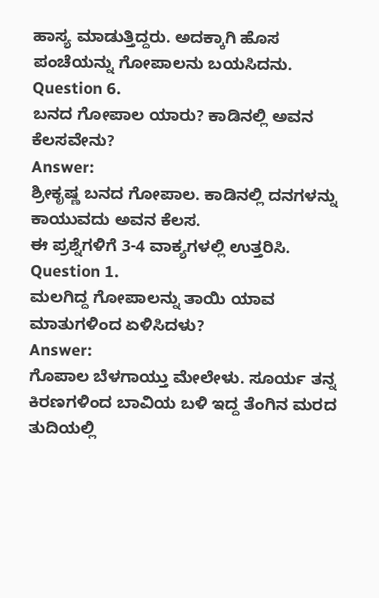ಹಾಸ್ಯ ಮಾಡುತ್ತಿದ್ದರು. ಅದಕ್ಕಾಗಿ ಹೊಸ ಪಂಚೆಯನ್ನು ಗೋಪಾಲನು ಬಯಸಿದನು.
Question 6.
ಬನದ ಗೋಪಾಲ ಯಾರು? ಕಾಡಿನಲ್ಲಿ ಅವನ ಕೆಲಸವೇನು?
Answer:
ಶ್ರೀಕೃಷ್ಣ ಬನದ ಗೋಪಾಲ. ಕಾಡಿನಲ್ಲಿ ದನಗಳನ್ನು ಕಾಯುವದು ಅವನ ಕೆಲಸ.
ಈ ಪ್ರಶ್ನೆಗಳಿಗೆ 3-4 ವಾಕ್ಯಗಳಲ್ಲಿ ಉತ್ತರಿಸಿ.
Question 1.
ಮಲಗಿದ್ದ ಗೋಪಾಲನ್ನು ತಾಯಿ ಯಾವ ಮಾತುಗಳಿಂದ ಏಳಿಸಿದಳು?
Answer:
ಗೊಪಾಲ ಬೆಳಗಾಯ್ತು ಮೇಲೇಳು. ಸೂರ್ಯ ತನ್ನ ಕಿರಣಗಳಿಂದ ಬಾವಿಯ ಬಳಿ ಇದ್ದ ತೆಂಗಿನ ಮರದ ತುದಿಯಲ್ಲಿ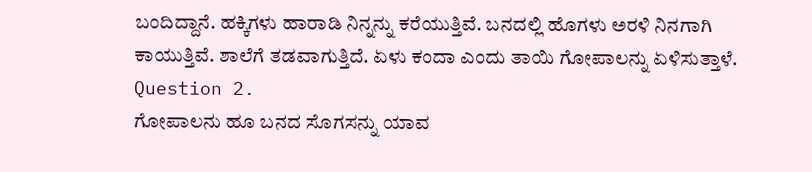ಬಂದಿದ್ದಾನೆ. ಹಕ್ಕಿಗಳು ಹಾರಾಡಿ ನಿನ್ನನ್ನು ಕರೆಯುತ್ತಿವೆ. ಬನದಲ್ಲಿ ಹೊಗಳು ಅರಳಿ ನಿನಗಾಗಿ ಕಾಯುತ್ತಿವೆ. ಶಾಲೆಗೆ ತಡವಾಗುತ್ತಿದೆ. ಏಳು ಕಂದಾ ಎಂದು ತಾಯಿ ಗೋಪಾಲನ್ನು ಏಳಿಸುತ್ತಾಳೆ.
Question 2.
ಗೋಪಾಲನು ಹೂ ಬನದ ಸೊಗಸನ್ನು ಯಾವ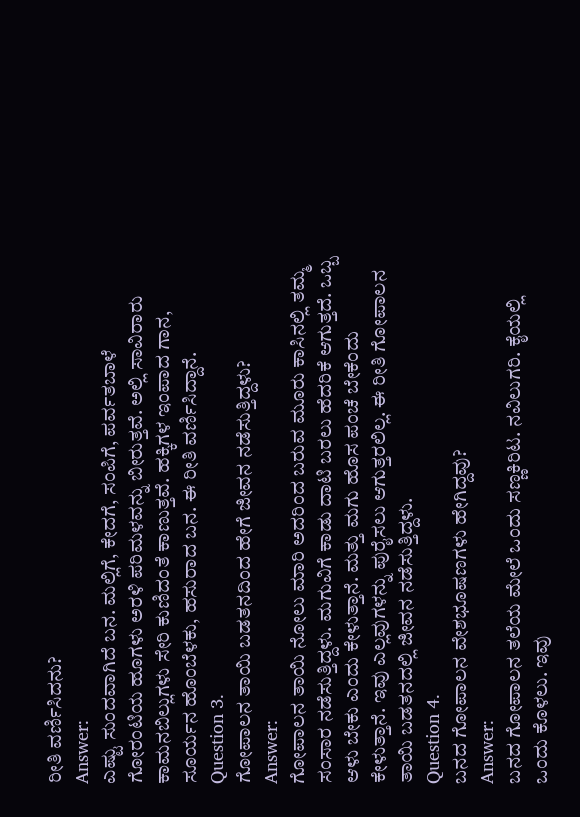ರೀತಿ ವರ್ಣಿಸಿದನು?
Answer:
ಎಷ್ಟು ಸುಂದವಾಗಿದೆ ಬನ. ಮಲ್ಲಿಗೆ, ಕೇದಗೆ, ಸಂಪಿಗೆ, ಪರ್ವತಬಾಳೆ ಗೋರಂಟಿಯ ಹೂಗಳು ಅರಳಿ ಪರಿಮಳವನ್ನು ಬೀರುತ್ತವೆ. ಅಲ್ಲಿ ಸಾವಿರಾರು ಕಾಮನಬಿಲ್ಲುಗಳು ಸೇರಿ ಕುಣಿದಂತೆ ಕಾಣುತ್ತವೆ. ಹಕ್ಕಿಗಳ ಇಂಪಾದ ಗಾನ, ಸೂರ್ಯನ ಹೊಂಬೆಳಕು, ಹಸುರಾದ ಬನ. ಈ ರೀತಿ ವರ್ಣಿಸಿದ್ದಾನೆ.
Question 3.
ಗೋಪಾಲನ ತಾಯಿ ಬಡತನದಿಂದ ಹೇಗೆ ಜೀವನ ನಡೆಸುತ್ತಿದ್ದಳು?
Answer:
ಗೋಪಾಲನ ತಾಯಿ ನೋಲು ಮಾರಿ ಅದರಿಂದ ಬರುವ ಮೂರು ಕಾಸಿನಲ್ಲಿ ತಮ್ಮ ಸಂಸಾರ ನಡೆಸುತ್ತಿದ್ದಳು. ಮಗುವಿಗೆ ಕಾಡು ದಾಟಿ ಬರಲು ಹೆದರಿಕೆ ಆಗುತ್ತದೆ. ಒಬ್ಬ ಆಳು ಬೇಕು ಎಂದು ಕೇಳುತ್ತಾನೆ. ಮತ್ತು ಮಗು ಹೊಸ ಪಂಚೆ ಬೇಕೆಂದು ಕೇಳುತ್ತಾನೆ. ಇವು ಎಲ್ಲವುಗಳನ್ನು ಪುರೈಸಲು ಆಗುತ್ತರಲಿಲ್ಲ. ಈ ರೀತಿ ಗೋಪಾಲನ ತಾಯಿ ಬಡತನದಲ್ಲಿ ಜೀವನ ನಡೆಸುತ್ತಿದ್ದಳು.
Question 4.
ಬನದ ಗೋಪಾಲನ ವೇಶಭೂಷಣಗಳು ಹೇಗಿದ್ದವು?
Answer:
ಬನದ ಗೋಪಾಲನ ತಲೆಯ ಮೇಲೆ ಒಂದು ಸಣ್ಣಕಿರಿಟ. ನವಿಲುಗರಿ. ಕೈಯಲ್ಲಿ ಒಂದು ಕೊಳಲು. ಇವು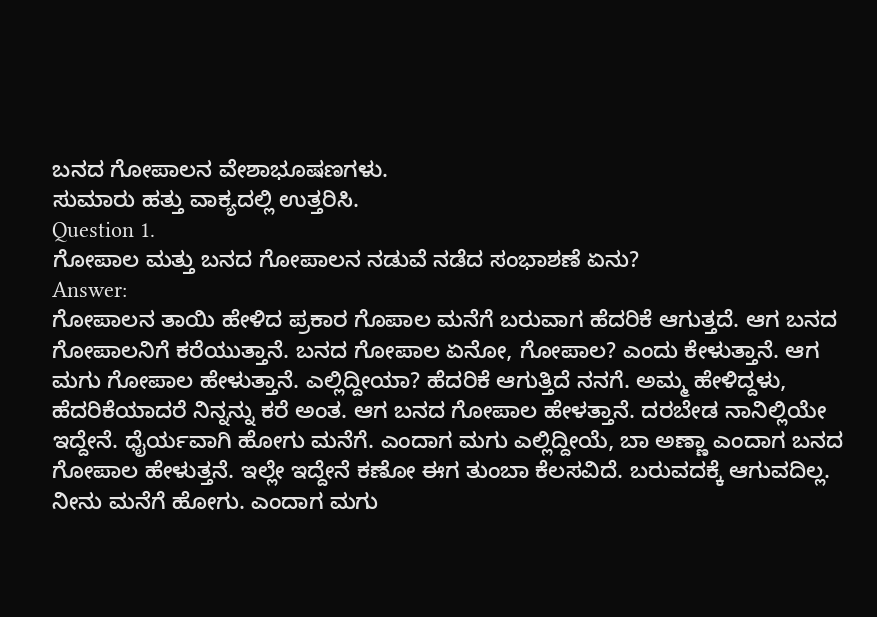ಬನದ ಗೋಪಾಲನ ವೇಶಾಭೂಷಣಗಳು.
ಸುಮಾರು ಹತ್ತು ವಾಕ್ಯದಲ್ಲಿ ಉತ್ತರಿಸಿ.
Question 1.
ಗೋಪಾಲ ಮತ್ತು ಬನದ ಗೋಪಾಲನ ನಡುವೆ ನಡೆದ ಸಂಭಾಶಣೆ ಏನು?
Answer:
ಗೋಪಾಲನ ತಾಯಿ ಹೇಳಿದ ಪ್ರಕಾರ ಗೊಪಾಲ ಮನೆಗೆ ಬರುವಾಗ ಹೆದರಿಕೆ ಆಗುತ್ತದೆ. ಆಗ ಬನದ ಗೋಪಾಲನಿಗೆ ಕರೆಯುತ್ತಾನೆ. ಬನದ ಗೋಪಾಲ ಏನೋ, ಗೋಪಾಲ? ಎಂದು ಕೇಳುತ್ತಾನೆ. ಆಗ ಮಗು ಗೋಪಾಲ ಹೇಳುತ್ತಾನೆ. ಎಲ್ಲಿದ್ದೀಯಾ? ಹೆದರಿಕೆ ಆಗುತ್ತಿದೆ ನನಗೆ. ಅಮ್ಮ ಹೇಳಿದ್ದಳು, ಹೆದರಿಕೆಯಾದರೆ ನಿನ್ನನ್ನು ಕರೆ ಅಂತ. ಆಗ ಬನದ ಗೋಪಾಲ ಹೇಳತ್ತಾನೆ. ದರಬೇಡ ನಾನಿಲ್ಲಿಯೇ ಇದ್ದೇನೆ. ಧೈರ್ಯವಾಗಿ ಹೋಗು ಮನೆಗೆ. ಎಂದಾಗ ಮಗು ಎಲ್ಲಿದ್ದೀಯೆ, ಬಾ ಅಣ್ಣಾ ಎಂದಾಗ ಬನದ ಗೋಪಾಲ ಹೇಳುತ್ತನೆ. ಇಲ್ಲೇ ಇದ್ದೇನೆ ಕಣೋ ಈಗ ತುಂಬಾ ಕೆಲಸವಿದೆ. ಬರುವದಕ್ಕೆ ಆಗುವದಿಲ್ಲ.
ನೀನು ಮನೆಗೆ ಹೋಗು. ಎಂದಾಗ ಮಗು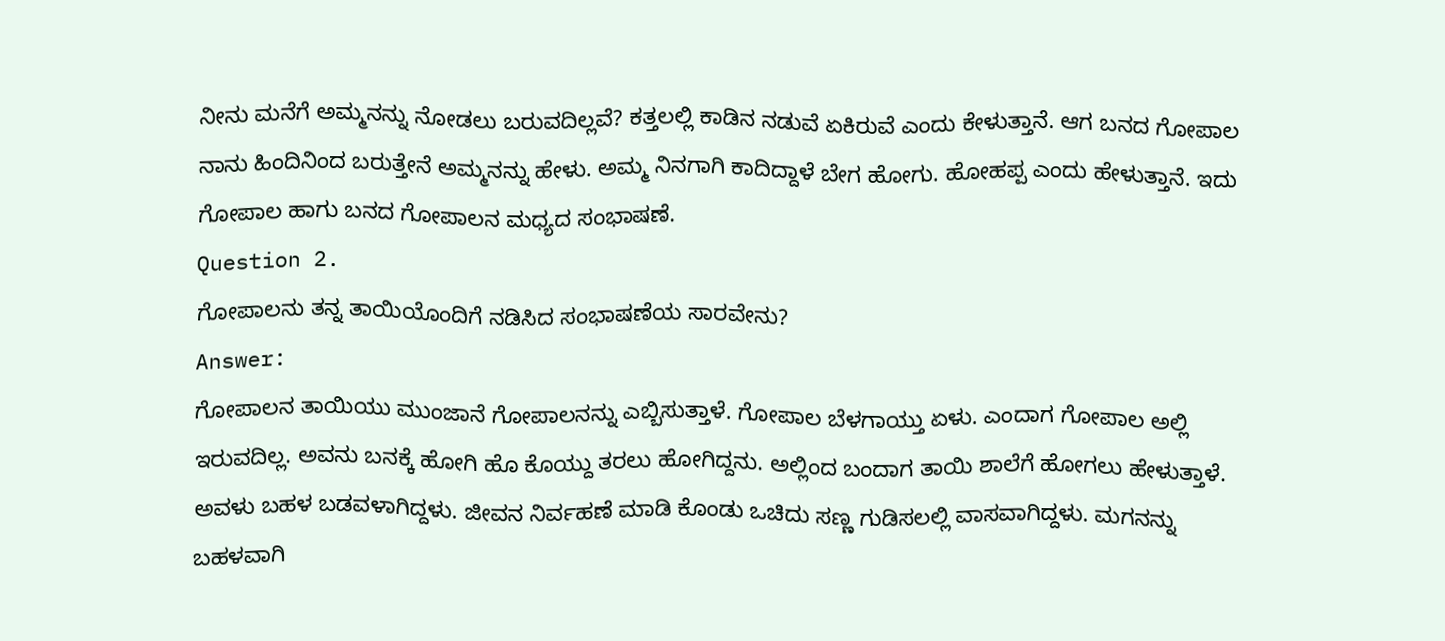ನೀನು ಮನೆಗೆ ಅಮ್ಮನನ್ನು ನೋಡಲು ಬರುವದಿಲ್ಲವೆ? ಕತ್ತಲಲ್ಲಿ ಕಾಡಿನ ನಡುವೆ ಏಕಿರುವೆ ಎಂದು ಕೇಳುತ್ತಾನೆ. ಆಗ ಬನದ ಗೋಪಾಲ ನಾನು ಹಿಂದಿನಿಂದ ಬರುತ್ತೇನೆ ಅಮ್ಮನನ್ನು ಹೇಳು. ಅಮ್ಮ ನಿನಗಾಗಿ ಕಾದಿದ್ದಾಳೆ ಬೇಗ ಹೋಗು. ಹೋಹಪ್ಪ ಎಂದು ಹೇಳುತ್ತಾನೆ. ಇದು ಗೋಪಾಲ ಹಾಗು ಬನದ ಗೋಪಾಲನ ಮಧ್ಯದ ಸಂಭಾಷಣೆ.
Question 2.
ಗೋಪಾಲನು ತನ್ನ ತಾಯಿಯೊಂದಿಗೆ ನಡಿಸಿದ ಸಂಭಾಷಣೆಯ ಸಾರವೇನು?
Answer:
ಗೋಪಾಲನ ತಾಯಿಯು ಮುಂಜಾನೆ ಗೋಪಾಲನನ್ನು ಎಬ್ಬಿಸುತ್ತಾಳೆ. ಗೋಪಾಲ ಬೆಳಗಾಯ್ತು ಏಳು. ಎಂದಾಗ ಗೋಪಾಲ ಅಲ್ಲಿ ಇರುವದಿಲ್ಲ. ಅವನು ಬನಕ್ಕೆ ಹೋಗಿ ಹೊ ಕೊಯ್ದು ತರಲು ಹೋಗಿದ್ದನು. ಅಲ್ಲಿಂದ ಬಂದಾಗ ತಾಯಿ ಶಾಲೆಗೆ ಹೋಗಲು ಹೇಳುತ್ತಾಳೆ. ಅವಳು ಬಹಳ ಬಡವಳಾಗಿದ್ದಳು. ಜೀವನ ನಿರ್ವಹಣೆ ಮಾಡಿ ಕೊಂಡು ಒಚಿದು ಸಣ್ಣ ಗುಡಿಸಲಲ್ಲಿ ವಾಸವಾಗಿದ್ದಳು. ಮಗನನ್ನು ಬಹಳವಾಗಿ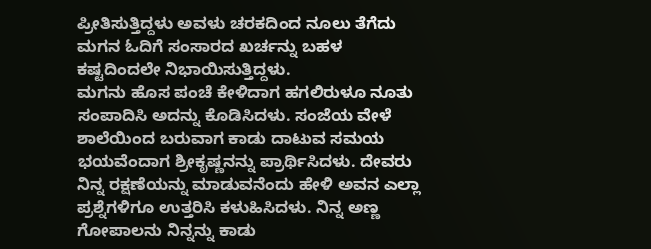ಪ್ರೀತಿಸುತ್ತಿದ್ದಳು ಅವಳು ಚರಕದಿಂದ ನೂಲು ತೆಗೆದು ಮಗನ ಓದಿಗೆ ಸಂಸಾರದ ಖರ್ಚನ್ನು ಬಹಳ ಕಷ್ಟದಿಂದಲೇ ನಿಭಾಯಿಸುತ್ತಿದ್ದಳು.
ಮಗನು ಹೊಸ ಪಂಚೆ ಕೇಳಿದಾಗ ಹಗಲಿರುಳೂ ನೂತು ಸಂಪಾದಿಸಿ ಅದನ್ನು ಕೊಡಿಸಿದಳು. ಸಂಜೆಯ ವೇಳೆ ಶಾಲೆಯಿಂದ ಬರುವಾಗ ಕಾಡು ದಾಟುವ ಸಮಯ ಭಯವೆಂದಾಗ ಶ್ರೀಕೃಷ್ಣನನ್ನು ಪ್ರಾರ್ಥಿಸಿದಳು. ದೇವರು ನಿನ್ನ ರಕ್ಷಣೆಯನ್ನು ಮಾಡುವನೆಂದು ಹೇಳಿ ಅವನ ಎಲ್ಲಾ ಪ್ರಶ್ನೆಗಳಿಗೂ ಉತ್ತರಿಸಿ ಕಳುಹಿಸಿದಳು. ನಿನ್ನ ಅಣ್ಣ ಗೋಪಾಲನು ನಿನ್ನನ್ನು ಕಾಡು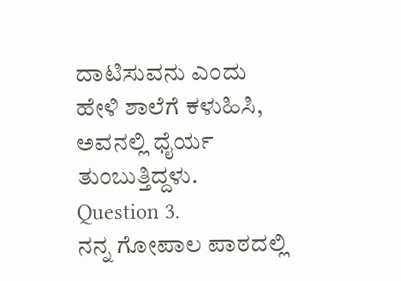ದಾಟಿಸುವನು ಎಂದು ಹೇಳಿ ಶಾಲೆಗೆ ಕಳುಹಿಸಿ, ಅವನಲ್ಲಿ ಧೈರ್ಯ ತುಂಬುತ್ತಿದ್ದಳು.
Question 3.
ನನ್ನ ಗೋಪಾಲ ಪಾಠದಲ್ಲಿ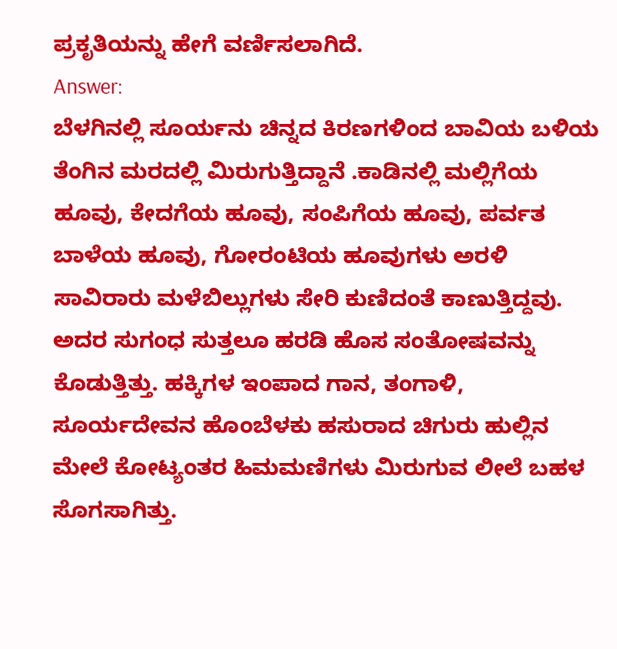ಪ್ರಕೃತಿಯನ್ನು ಹೇಗೆ ವರ್ಣಿಸಲಾಗಿದೆ.
Answer:
ಬೆಳಗಿನಲ್ಲಿ ಸೂರ್ಯನು ಚಿನ್ನದ ಕಿರಣಗಳಿಂದ ಬಾವಿಯ ಬಳಿಯ ತೆಂಗಿನ ಮರದಲ್ಲಿ ಮಿರುಗುತ್ತಿದ್ದಾನೆ .ಕಾಡಿನಲ್ಲಿ ಮಲ್ಲಿಗೆಯ ಹೂವು, ಕೇದಗೆಯ ಹೂವು, ಸಂಪಿಗೆಯ ಹೂವು, ಪರ್ವತ ಬಾಳೆಯ ಹೂವು, ಗೋರಂಟಿಯ ಹೂವುಗಳು ಅರಳಿ ಸಾವಿರಾರು ಮಳೆಬಿಲ್ಲುಗಳು ಸೇರಿ ಕುಣಿದಂತೆ ಕಾಣುತ್ತಿದ್ದವು. ಅದರ ಸುಗಂಧ ಸುತ್ತಲೂ ಹರಡಿ ಹೊಸ ಸಂತೋಷವನ್ನು ಕೊಡುತ್ತಿತ್ತು. ಹಕ್ಕಿಗಳ ಇಂಪಾದ ಗಾನ, ತಂಗಾಳಿ, ಸೂರ್ಯದೇವನ ಹೊಂಬೆಳಕು ಹಸುರಾದ ಚಿಗುರು ಹುಲ್ಲಿನ ಮೇಲೆ ಕೋಟ್ಯಂತರ ಹಿಮಮಣಿಗಳು ಮಿರುಗುವ ಲೀಲೆ ಬಹಳ ಸೊಗಸಾಗಿತ್ತು.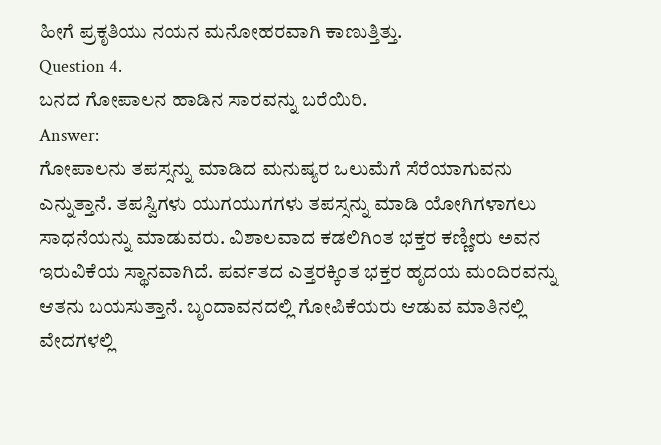ಹೀಗೆ ಪ್ರಕೃತಿಯು ನಯನ ಮನೋಹರವಾಗಿ ಕಾಣುತ್ತಿತ್ತು.
Question 4.
ಬನದ ಗೋಪಾಲನ ಹಾಡಿನ ಸಾರವನ್ನು ಬರೆಯಿರಿ.
Answer:
ಗೋಪಾಲನು ತಪಸ್ಸನ್ನು ಮಾಡಿದ ಮನುಷ್ಯರ ಒಲುಮೆಗೆ ಸೆರೆಯಾಗುವನು ಎನ್ನುತ್ತಾನೆ. ತಪಸ್ವಿಗಳು ಯುಗಯುಗಗಳು ತಪಸ್ಸನ್ನು ಮಾಡಿ ಯೋಗಿಗಳಾಗಲು ಸಾಧನೆಯನ್ನು ಮಾಡುವರು. ವಿಶಾಲವಾದ ಕಡಲಿಗಿಂತ ಭಕ್ತರ ಕಣ್ಣೀರು ಅವನ ಇರುವಿಕೆಯ ಸ್ಥಾನವಾಗಿದೆ. ಪರ್ವತದ ಎತ್ತರಕ್ಕಿಂತ ಭಕ್ತರ ಹೃದಯ ಮಂದಿರವನ್ನು ಆತನು ಬಯಸುತ್ತಾನೆ. ಬೃಂದಾವನದಲ್ಲಿ ಗೋಪಿಕೆಯರು ಆಡುವ ಮಾತಿನಲ್ಲಿ ವೇದಗಳಲ್ಲಿ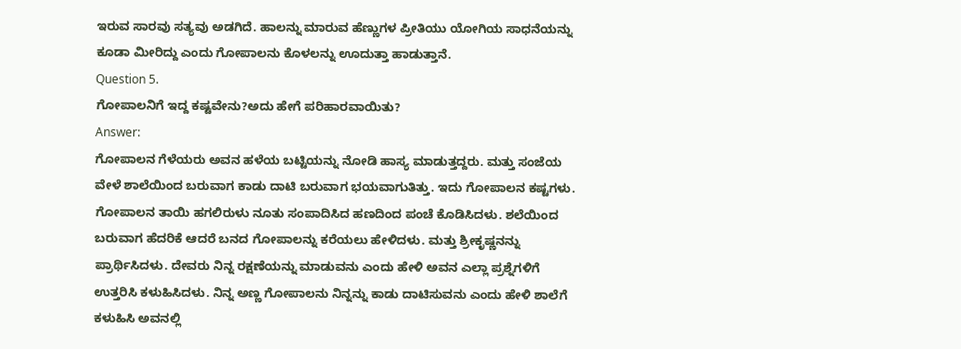ಇರುವ ಸಾರವು ಸತ್ಯವು ಅಡಗಿದೆ. ಹಾಲನ್ನು ಮಾರುವ ಹೆಣ್ಣುಗಳ ಪ್ರೀತಿಯು ಯೋಗಿಯ ಸಾಧನೆಯನ್ನು ಕೂಡಾ ಮೀರಿದ್ದು ಎಂದು ಗೋಪಾಲನು ಕೊಳಲನ್ನು ಊದುತ್ತಾ ಹಾಡುತ್ತಾನೆ.
Question 5.
ಗೋಪಾಲನಿಗೆ ಇದ್ದ ಕಷ್ಟವೇನು?ಅದು ಹೇಗೆ ಪರಿಹಾರವಾಯಿತು?
Answer:
ಗೋಪಾಲನ ಗೆಳೆಯರು ಅವನ ಹಳೆಯ ಬಟ್ಟಿಯನ್ನು ನೋಡಿ ಹಾಸ್ಯ ಮಾಡುತ್ತದ್ದರು. ಮತ್ತು ಸಂಜೆಯ ವೇಳೆ ಶಾಲೆಯಿಂದ ಬರುವಾಗ ಕಾಡು ದಾಟಿ ಬರುವಾಗ ಭಯವಾಗುತಿತ್ತು. ಇದು ಗೋಪಾಲನ ಕಷ್ಟಗಳು. ಗೋಪಾಲನ ತಾಯಿ ಹಗಲಿರುಳು ನೂತು ಸಂಪಾದಿಸಿದ ಹಣದಿಂದ ಪಂಚೆ ಕೊಡಿಸಿದಳು. ಶಲೆಯಿಂದ ಬರುವಾಗ ಹೆದರಿಕೆ ಆದರೆ ಬನದ ಗೋಪಾಲನ್ನು ಕರೆಯಲು ಹೇಳಿದಳು. ಮತ್ತು ಶ್ರೀಕೃಷ್ಣನನ್ನು ಪ್ರಾರ್ಥಿಸಿದಳು. ದೇವರು ನಿನ್ನ ರಕ್ಷಣೆಯನ್ನು ಮಾಡುವನು ಎಂದು ಹೇಳಿ ಅವನ ಎಲ್ಲಾ ಪ್ರಶ್ನೆಗಳಿಗೆ ಉತ್ತರಿಸಿ ಕಳುಹಿಸಿದಳು. ನಿನ್ನ ಅಣ್ಣ ಗೋಪಾಲನು ನಿನ್ನನ್ನು ಕಾಡು ದಾಟಿಸುವನು ಎಂದು ಹೇಳಿ ಶಾಲೆಗೆ ಕಳುಹಿಸಿ ಅವನಲ್ಲಿ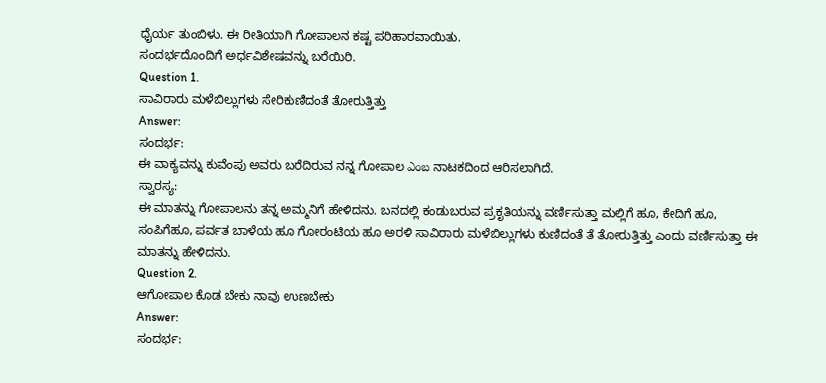ಧೈರ್ಯ ತುಂಬಿಳು. ಈ ರೀತಿಯಾಗಿ ಗೋಪಾಲನ ಕಷ್ಟ ಪರಿಹಾರವಾಯಿತು.
ಸಂದರ್ಭದೊಂದಿಗೆ ಅರ್ಧವಿಶೇಷವನ್ನು ಬರೆಯಿರಿ.
Question 1.
ಸಾವಿರಾರು ಮಳೆಬಿಲ್ಲುಗಳು ಸೇರಿಕುಣಿದಂತೆ ತೋರುತ್ತಿತ್ತು
Answer:
ಸಂದರ್ಭ:
ಈ ವಾಕ್ಯವನ್ನು ಕುವೆಂಪು ಅವರು ಬರೆದಿರುವ ನನ್ನ ಗೋಪಾಲ ఎంబ ನಾಟಕದಿಂದ ಆರಿಸಲಾಗಿದೆ.
ಸ್ವಾರಸ್ಯ:
ಈ ಮಾತನ್ನು ಗೋಪಾಲನು ತನ್ನ ಅಮ್ಮನಿಗೆ ಹೇಳಿದನು. ಬನದಲ್ಲಿ ಕಂಡುಬರುವ ಪ್ರಕೃತಿಯನ್ನು ವರ್ಣಿಸುತ್ತಾ ಮಲ್ಲಿಗೆ ಹೂ, ಕೇದಿಗೆ ಹೂ, ಸಂಪಿಗೆಹೂ, ಪರ್ವತ ಬಾಳೆಯ ಹೂ ಗೋರಂಟಿಯ ಹೂ ಅರಳಿ ಸಾವಿರಾರು ಮಳೆಬಿಲ್ಲುಗಳು ಕುಣಿದಂತೆ ತೆ ತೋರುತ್ತಿತ್ತು ಎಂದು ವರ್ಣಿಸುತ್ತಾ ಈ ಮಾತನ್ನು ಹೇಳಿದನು.
Question 2.
ಆಗೋಪಾಲ ಕೊಡ ಬೇಕು ನಾವು ಉಣಬೇಕು
Answer:
ಸಂದರ್ಭ: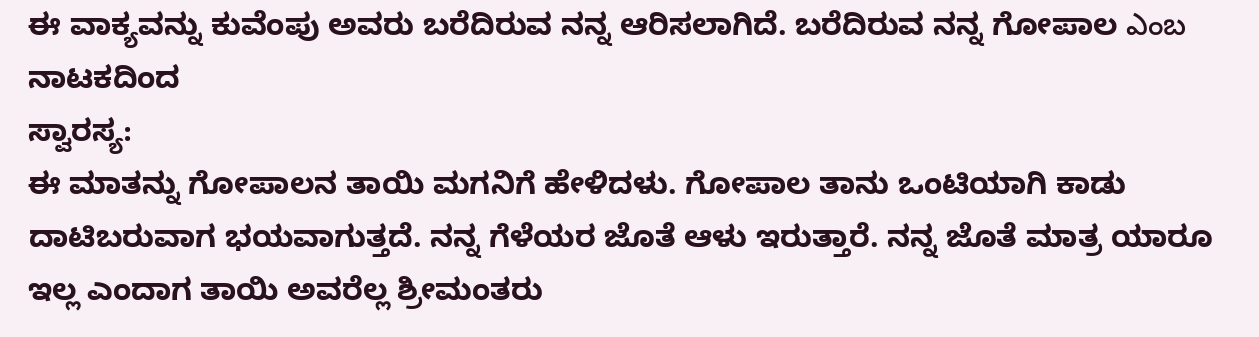ಈ ವಾಕ್ಯವನ್ನು ಕುವೆಂಪು ಅವರು ಬರೆದಿರುವ ನನ್ನ ಆರಿಸಲಾಗಿದೆ. ಬರೆದಿರುವ ನನ್ನ ಗೋಪಾಲ ఎంబ ನಾಟಕದಿಂದ
ಸ್ವಾರಸ್ಯ:
ಈ ಮಾತನ್ನು ಗೋಪಾಲನ ತಾಯಿ ಮಗನಿಗೆ ಹೇಳಿದಳು. ಗೋಪಾಲ ತಾನು ಒಂಟಿಯಾಗಿ ಕಾಡು ದಾಟಿಬರುವಾಗ ಭಯವಾಗುತ್ತದೆ. ನನ್ನ ಗೆಳೆಯರ ಜೊತೆ ಆಳು ಇರುತ್ತಾರೆ. ನನ್ನ ಜೊತೆ ಮಾತ್ರ ಯಾರೂ ಇಲ್ಲ ಎಂದಾಗ ತಾಯಿ ಅವರೆಲ್ಲ ಶ್ರೀಮಂತರು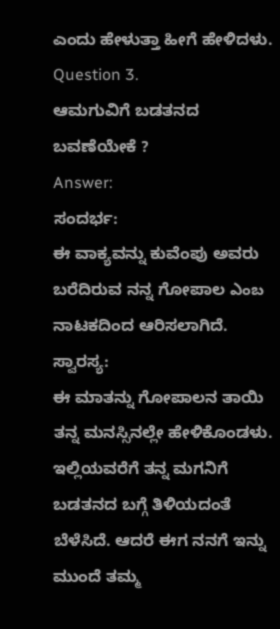ಎಂದು ಹೇಳುತ್ತಾ ಹೀಗೆ ಹೇಳಿದಳು.
Question 3.
ಆಮಗುವಿಗೆ ಬಡತನದ ಬವಣೆಯೇಕೆ ?
Answer:
ಸಂದರ್ಭ:
ಈ ವಾಕ್ಯವನ್ನು ಕುವೆಂಪು ಅವರು ಬರೆದಿರುವ ನನ್ನ ಗೋಪಾಲ ఎంబ ನಾಟಕದಿಂದ ಆರಿಸಲಾಗಿದೆ.
ಸ್ವಾರಸ್ಯ:
ಈ ಮಾತನ್ನು ಗೋಪಾಲನ ತಾಯಿ ತನ್ನ ಮನಸ್ಸಿನಲ್ಲೇ ಹೇಳಿಕೊಂಡಳು. ಇಲ್ಲಿಯವರೆಗೆ ತನ್ನ ಮಗನಿಗೆ ಬಡತನದ ಬಗ್ಗೆ ತಿಳಿಯದಂತೆ ಬೆಳೆಸಿದೆ. ಆದರೆ ಈಗ ನನಗೆ ಇನ್ನು ಮುಂದೆ ತಮ್ಮ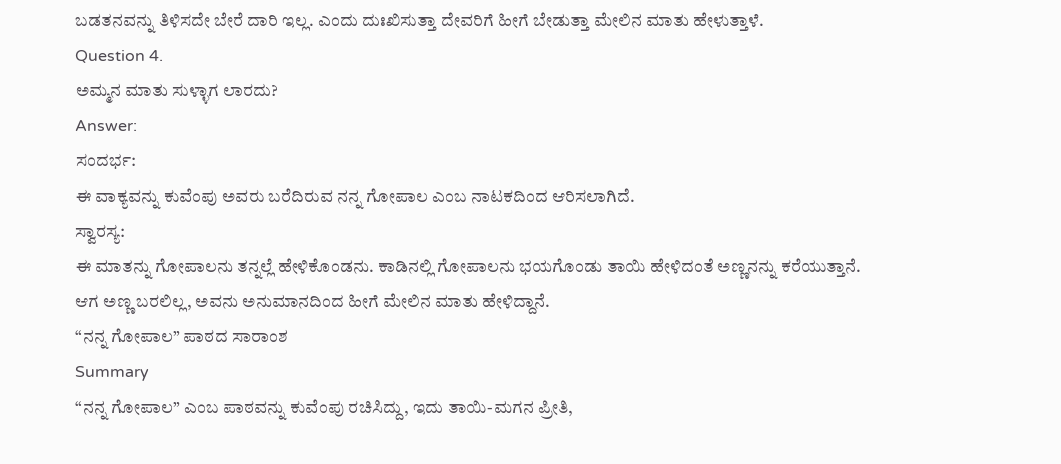ಬಡತನವನ್ನು ತಿಳಿಸದೇ ಬೇರೆ ದಾರಿ ಇಲ್ಲ. ಎಂದು ದುಃಖಿಸುತ್ತಾ ದೇವರಿಗೆ ಹೀಗೆ ಬೇಡುತ್ತಾ ಮೇಲಿನ ಮಾತು ಹೇಳುತ್ತಾಳೆ.
Question 4.
ಅಮ್ಮನ ಮಾತು ಸುಳ್ಳಾಗ ಲಾರದು?
Answer:
ಸಂದರ್ಭ:
ಈ ವಾಕ್ಯವನ್ನು ಕುವೆಂಪು ಅವರು ಬರೆದಿರುವ ನನ್ನ ಗೋಪಾಲ ಎಂಬ ನಾಟಕದಿಂದ ಆರಿಸಲಾಗಿದೆ.
ಸ್ವಾರಸ್ಯ:
ಈ ಮಾತನ್ನು ಗೋಪಾಲನು ತನ್ನಲ್ಲೆ ಹೇಳಿಕೊಂಡನು. ಕಾಡಿನಲ್ಲಿ ಗೋಪಾಲನು ಭಯಗೊಂಡು ತಾಯಿ ಹೇಳಿದಂತೆ ಅಣ್ಣನನ್ನು ಕರೆಯುತ್ತಾನೆ. ಆಗ ಅಣ್ಣ ಬರಲಿಲ್ಲ, ಅವನು ಅನುಮಾನದಿಂದ ಹೀಗೆ ಮೇಲಿನ ಮಾತು ಹೇಳಿದ್ದಾನೆ.
“ನನ್ನ ಗೋಪಾಲ” ಪಾಠದ ಸಾರಾಂಶ
Summary
“ನನ್ನ ಗೋಪಾಲ” ಎಂಬ ಪಾಠವನ್ನು ಕುವೆಂಪು ರಚಿಸಿದ್ದು, ಇದು ತಾಯಿ-ಮಗನ ಪ್ರೀತಿ,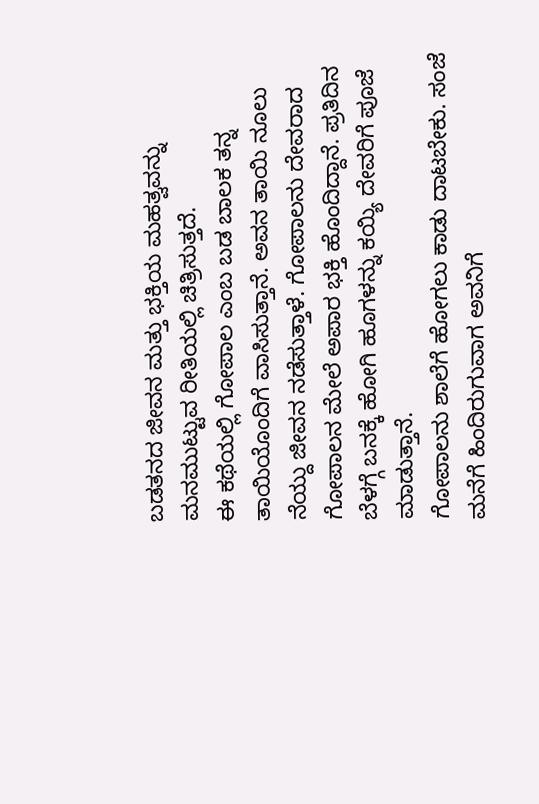ಬಡತನದ ಜೀವನ ಮತ್ತು ಭಕ್ತಿಯ ಮಹತ್ವವನ್ನು ಮನಮುಟ್ಟುವ ರೀತಿಯಲ್ಲಿ ಚಿತ್ರಿಸುತ್ತದೆ.
ಈ ಕಥೆಯಲ್ಲಿ ಗೋಪಾಲ ಎಂಬ ಬಡ ಬಾಲಕ ತನ್ನ ತಾಯಿಯೊಂದಿಗೆ ವಾಸಿಸುತ್ತಾನೆ. ಅವನ ತಾಯಿ ನೂಲು ನೆಯ್ದು ಜೀವನ ನಡೆಸುತ್ತಾಳೆ. ಗೋಪಾಲನು ದೇವರಾದ ಗೋಪಾಲನ ಮೇಲೆ ಅಪಾರ ಭಕ್ತಿ ಹೊಂದಿದ್ದಾನೆ. ಪ್ರತಿದಿನ ಬೆಳಗ್ಗೆ ಬನಕ್ಕೆ ಹೋಗಿ ಹೂಗಳನ್ನು ಕಯ್ಯಿ ದೇವರಿಗೆ ಪೂಜೆ ಮಾಡುತ್ತಾನೆ.
ಗೋಪಾಲನು ಶಾಲೆಗೆ ಹೋಗಲು ಕಾಡು ದಾಟಬೇಕು. ಸಂಜೆ ಮನೆಗೆ ಹಿಂದಿರುಗುವಾಗ ಅವನಿಗೆ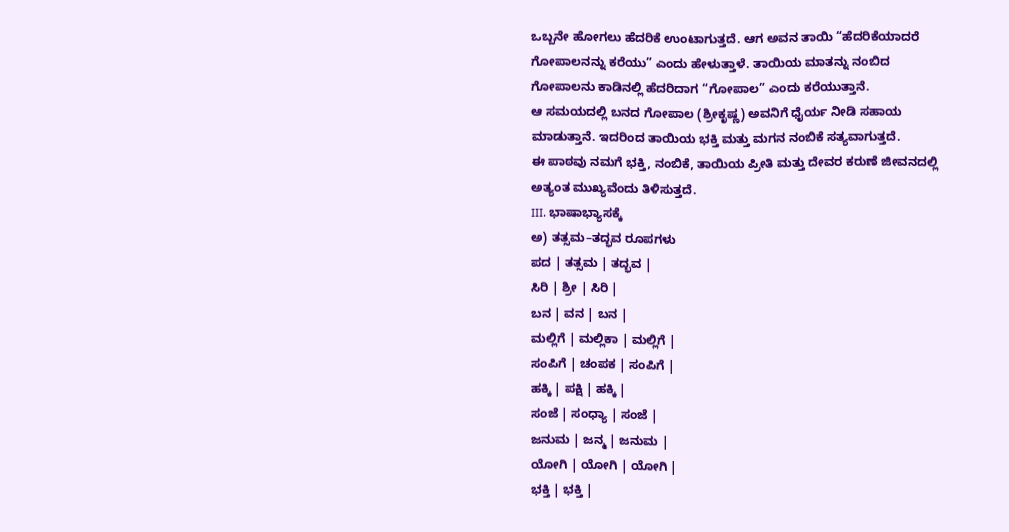ಒಬ್ಬನೇ ಹೋಗಲು ಹೆದರಿಕೆ ಉಂಟಾಗುತ್ತದೆ. ಆಗ ಅವನ ತಾಯಿ “ಹೆದರಿಕೆಯಾದರೆ ಗೋಪಾಲನನ್ನು ಕರೆಯು” ಎಂದು ಹೇಳುತ್ತಾಳೆ. ತಾಯಿಯ ಮಾತನ್ನು ನಂಬಿದ ಗೋಪಾಲನು ಕಾಡಿನಲ್ಲಿ ಹೆದರಿದಾಗ “ಗೋಪಾಲ” ಎಂದು ಕರೆಯುತ್ತಾನೆ.
ಆ ಸಮಯದಲ್ಲಿ ಬನದ ಗೋಪಾಲ (ಶ್ರೀಕೃಷ್ಣ) ಅವನಿಗೆ ಧೈರ್ಯ ನೀಡಿ ಸಹಾಯ ಮಾಡುತ್ತಾನೆ. ಇದರಿಂದ ತಾಯಿಯ ಭಕ್ತಿ ಮತ್ತು ಮಗನ ನಂಬಿಕೆ ಸತ್ಯವಾಗುತ್ತದೆ.
ಈ ಪಾಠವು ನಮಗೆ ಭಕ್ತಿ, ನಂಬಿಕೆ, ತಾಯಿಯ ಪ್ರೀತಿ ಮತ್ತು ದೇವರ ಕರುಣೆ ಜೀವನದಲ್ಲಿ ಅತ್ಯಂತ ಮುಖ್ಯವೆಂದು ತಿಳಿಸುತ್ತದೆ.
III. ಭಾಷಾಭ್ಯಾಸಕ್ಕೆ
ಅ) ತತ್ಸಮ–ತದ್ಭವ ರೂಪಗಳು
ಪದ | ತತ್ಸಮ | ತದ್ಭವ |
ಸಿರಿ | ಶ್ರೀ | ಸಿರಿ |
ಬನ | ವನ | ಬನ |
ಮಲ್ಲಿಗೆ | ಮಲ್ಲಿಕಾ | ಮಲ್ಲಿಗೆ |
ಸಂಪಿಗೆ | ಚಂಪಕ | ಸಂಪಿಗೆ |
ಹಕ್ಕಿ | ಪಕ್ಷಿ | ಹಕ್ಕಿ |
ಸಂಜೆ | ಸಂಧ್ಯಾ | ಸಂಜೆ |
ಜನುಮ | ಜನ್ಮ | ಜನುಮ |
ಯೋಗಿ | ಯೋಗಿ | ಯೋಗಿ |
ಭಕ್ತಿ | ಭಕ್ತಿ |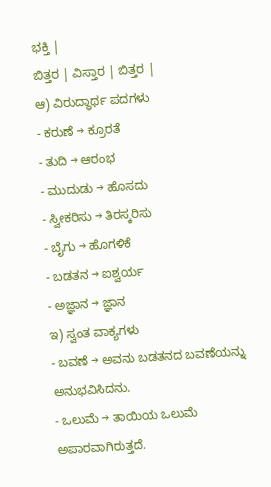ಭಕ್ತಿ |
ಬಿತ್ತರ | ವಿಸ್ತಾರ | ಬಿತ್ತರ |
ಆ) ವಿರುದ್ಧಾರ್ಥ ಪದಗಳು
- ಕರುಣೆ → ಕ್ರೂರತೆ
- ತುದಿ → ಆರಂಭ
- ಮುದುಡು → ಹೊಸದು
- ಸ್ವೀಕರಿಸು → ತಿರಸ್ಕರಿಸು
- ಬೈಗು → ಹೊಗಳಿಕೆ
- ಬಡತನ → ಐಶ್ವರ್ಯ
- ಅಜ್ಞಾನ → ಜ್ಞಾನ
ಇ) ಸ್ವಂತ ವಾಕ್ಯಗಳು
- ಬವಣೆ → ಅವನು ಬಡತನದ ಬವಣೆಯನ್ನು ಅನುಭವಿಸಿದನು.
- ಒಲುಮೆ → ತಾಯಿಯ ಒಲುಮೆ ಅಪಾರವಾಗಿರುತ್ತದೆ.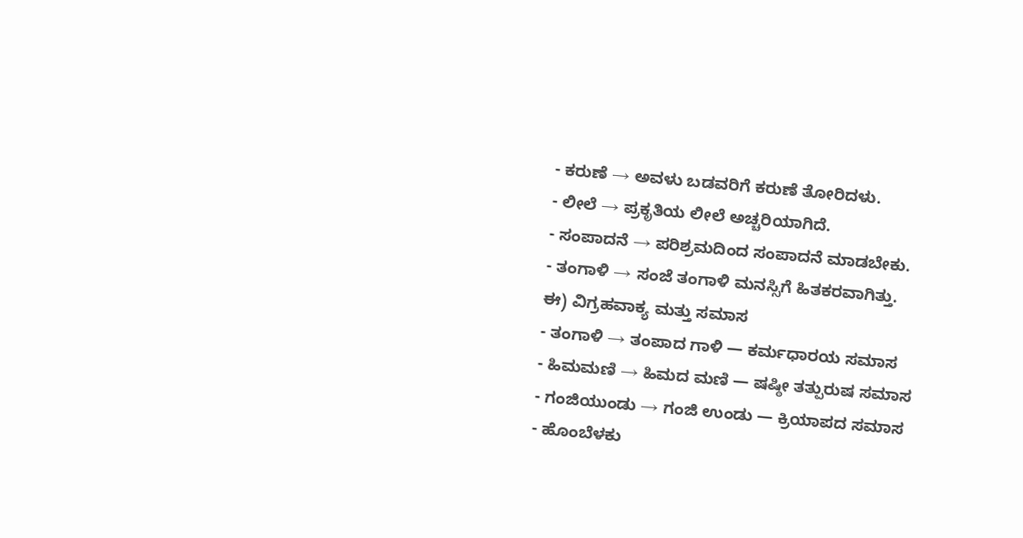- ಕರುಣೆ → ಅವಳು ಬಡವರಿಗೆ ಕರುಣೆ ತೋರಿದಳು.
- ಲೀಲೆ → ಪ್ರಕೃತಿಯ ಲೀಲೆ ಅಚ್ಚರಿಯಾಗಿದೆ.
- ಸಂಪಾದನೆ → ಪರಿಶ್ರಮದಿಂದ ಸಂಪಾದನೆ ಮಾಡಬೇಕು.
- ತಂಗಾಳಿ → ಸಂಜೆ ತಂಗಾಳಿ ಮನಸ್ಸಿಗೆ ಹಿತಕರವಾಗಿತ್ತು.
ಈ) ವಿಗ್ರಹವಾಕ್ಯ ಮತ್ತು ಸಮಾಸ
- ತಂಗಾಳಿ → ತಂಪಾದ ಗಾಳಿ — ಕರ್ಮಧಾರಯ ಸಮಾಸ
- ಹಿಮಮಣಿ → ಹಿಮದ ಮಣಿ — ಷಷ್ಠೀ ತತ್ಪುರುಷ ಸಮಾಸ
- ಗಂಜಿಯುಂಡು → ಗಂಜಿ ಉಂಡು — ಕ್ರಿಯಾಪದ ಸಮಾಸ
- ಹೊಂಬೆಳಕು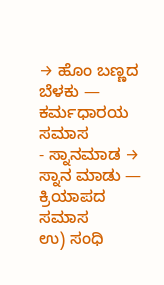→ ಹೊಂ ಬಣ್ಣದ ಬೆಳಕು — ಕರ್ಮಧಾರಯ ಸಮಾಸ
- ಸ್ನಾನಮಾಡ → ಸ್ನಾನ ಮಾಡು — ಕ್ರಿಯಾಪದ ಸಮಾಸ
ಉ) ಸಂಧಿ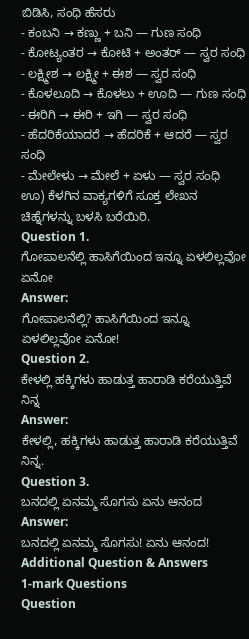ಬಿಡಿಸಿ, ಸಂಧಿ ಹೆಸರು
- ಕಂಬನಿ → ಕಣ್ಣು + ಬನಿ — ಗುಣ ಸಂಧಿ
- ಕೋಟ್ಯಂತರ → ಕೋಟಿ + ಅಂತರ್ — ಸ್ವರ ಸಂಧಿ
- ಲಕ್ಷ್ಮೀಶ → ಲಕ್ಷ್ಮೀ + ಈಶ — ಸ್ವರ ಸಂಧಿ
- ಕೊಳಲೂದಿ → ಕೊಳಲು + ಊದಿ — ಗುಣ ಸಂಧಿ
- ಈರಿಗಿ → ಈರಿ + ಇಗಿ — ಸ್ವರ ಸಂಧಿ
- ಹೆದರಿಕೆಯಾದರೆ → ಹೆದರಿಕೆ + ಆದರೆ — ಸ್ವರ ಸಂಧಿ
- ಮೇಲೇಳು → ಮೇಲೆ + ಏಳು — ಸ್ವರ ಸಂಧಿ
ಊ) ಕೆಳಗಿನ ವಾಕ್ಯಗಳಿಗೆ ಸೂಕ್ತ ಲೇಖನ ಚಿಹ್ನೆಗಳನ್ನು ಬಳಸಿ ಬರೆಯಿರಿ.
Question 1.
ಗೋಪಾಲನೆಲ್ಲಿ ಹಾಸಿಗೆಯಿಂದ ಇನ್ನೂ ಏಳಲಿಲ್ಲವೋ ಏನೋ
Answer:
ಗೋಪಾಲನೆಲ್ಲಿ? ಹಾಸಿಗೆಯಿಂದ ಇನ್ನೂ ಏಳಲಿಲ್ಲವೋ ಏನೋ!
Question 2.
ಕೇಳಲ್ಲಿ ಹಕ್ಕಿಗಳು ಹಾಡುತ್ತ ಹಾರಾಡಿ ಕರೆಯುತ್ತಿವೆ ನಿನ್ನ
Answer:
ಕೇಳಲ್ಲಿ, ಹಕ್ಕಿಗಳು ಹಾಡುತ್ತ ಹಾರಾಡಿ ಕರೆಯುತ್ತಿವೆ ನಿನ್ನ.
Question 3.
ಬನದಲ್ಲಿ ಏನಮ್ಮ ಸೊಗಸು ಏನು ಆನಂದ
Answer:
ಬನದಲ್ಲಿ ಏನಮ್ಮ ಸೊಗಸು! ಏನು ಆನಂದ!
Additional Question & Answers
1-mark Questions
Question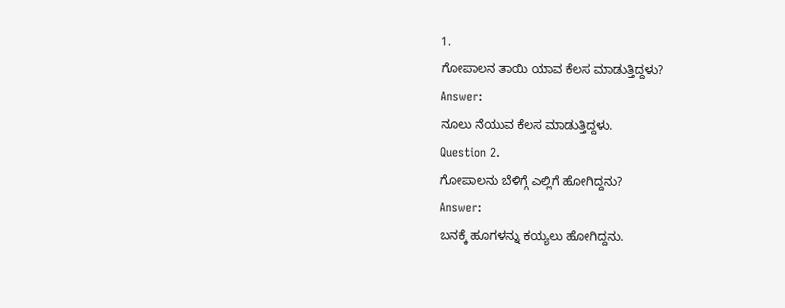1.
ಗೋಪಾಲನ ತಾಯಿ ಯಾವ ಕೆಲಸ ಮಾಡುತ್ತಿದ್ದಳು?
Answer:
ನೂಲು ನೆಯುವ ಕೆಲಸ ಮಾಡುತ್ತಿದ್ದಳು.
Question 2.
ಗೋಪಾಲನು ಬೆಳಿಗ್ಗೆ ಎಲ್ಲಿಗೆ ಹೋಗಿದ್ದನು?
Answer:
ಬನಕ್ಕೆ ಹೂಗಳನ್ನು ಕಯ್ಯಲು ಹೋಗಿದ್ದನು.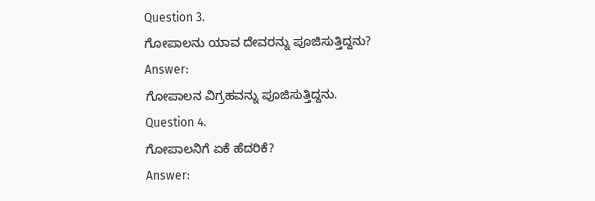Question 3.
ಗೋಪಾಲನು ಯಾವ ದೇವರನ್ನು ಪೂಜಿಸುತ್ತಿದ್ದನು?
Answer:
ಗೋಪಾಲನ ವಿಗ್ರಹವನ್ನು ಪೂಜಿಸುತ್ತಿದ್ದನು.
Question 4.
ಗೋಪಾಲನಿಗೆ ಏಕೆ ಹೆದರಿಕೆ?
Answer: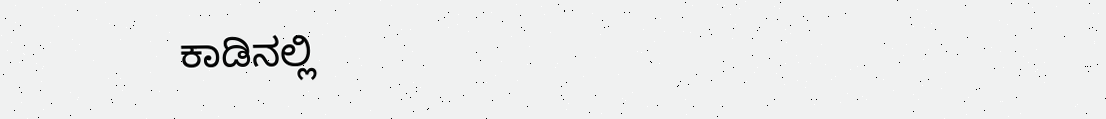ಕಾಡಿನಲ್ಲಿ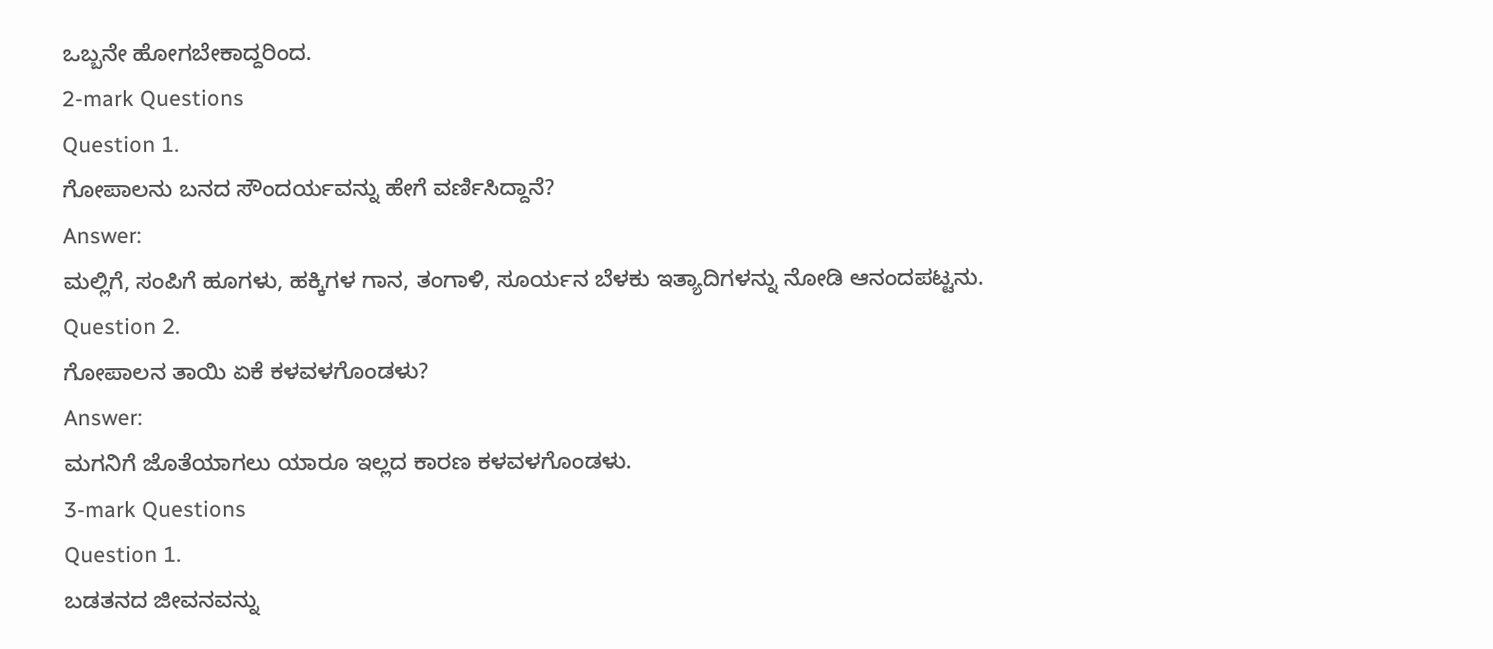ಒಬ್ಬನೇ ಹೋಗಬೇಕಾದ್ದರಿಂದ.
2-mark Questions
Question 1.
ಗೋಪಾಲನು ಬನದ ಸೌಂದರ್ಯವನ್ನು ಹೇಗೆ ವರ್ಣಿಸಿದ್ದಾನೆ?
Answer:
ಮಲ್ಲಿಗೆ, ಸಂಪಿಗೆ ಹೂಗಳು, ಹಕ್ಕಿಗಳ ಗಾನ, ತಂಗಾಳಿ, ಸೂರ್ಯನ ಬೆಳಕು ಇತ್ಯಾದಿಗಳನ್ನು ನೋಡಿ ಆನಂದಪಟ್ಟನು.
Question 2.
ಗೋಪಾಲನ ತಾಯಿ ಏಕೆ ಕಳವಳಗೊಂಡಳು?
Answer:
ಮಗನಿಗೆ ಜೊತೆಯಾಗಲು ಯಾರೂ ಇಲ್ಲದ ಕಾರಣ ಕಳವಳಗೊಂಡಳು.
3-mark Questions
Question 1.
ಬಡತನದ ಜೀವನವನ್ನು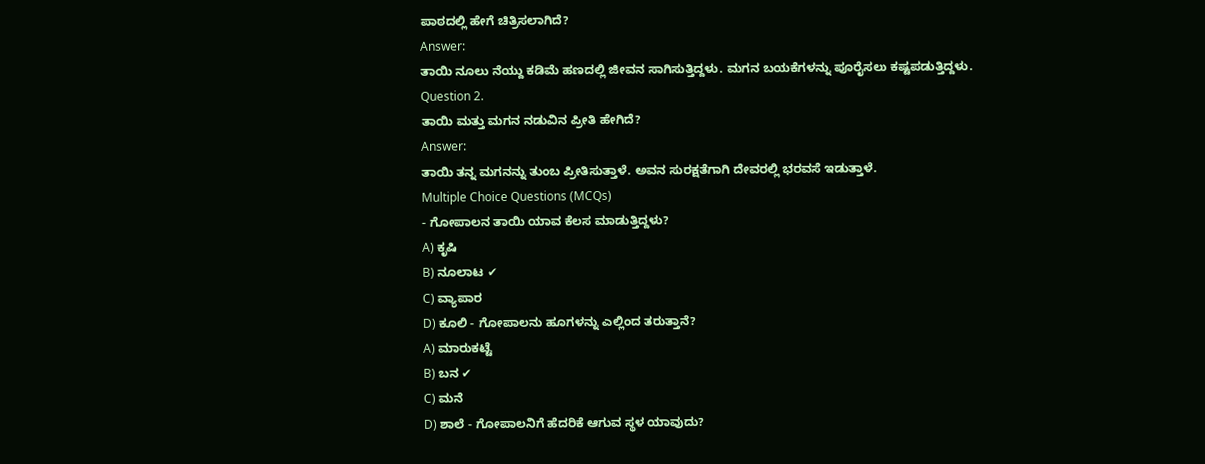ಪಾಠದಲ್ಲಿ ಹೇಗೆ ಚಿತ್ರಿಸಲಾಗಿದೆ?
Answer:
ತಾಯಿ ನೂಲು ನೆಯ್ದು ಕಡಿಮೆ ಹಣದಲ್ಲಿ ಜೀವನ ಸಾಗಿಸುತ್ತಿದ್ದಳು. ಮಗನ ಬಯಕೆಗಳನ್ನು ಪೂರೈಸಲು ಕಷ್ಟಪಡುತ್ತಿದ್ದಳು.
Question 2.
ತಾಯಿ ಮತ್ತು ಮಗನ ನಡುವಿನ ಪ್ರೀತಿ ಹೇಗಿದೆ?
Answer:
ತಾಯಿ ತನ್ನ ಮಗನನ್ನು ತುಂಬ ಪ್ರೀತಿಸುತ್ತಾಳೆ. ಅವನ ಸುರಕ್ಷತೆಗಾಗಿ ದೇವರಲ್ಲಿ ಭರವಸೆ ಇಡುತ್ತಾಳೆ.
Multiple Choice Questions (MCQs)
- ಗೋಪಾಲನ ತಾಯಿ ಯಾವ ಕೆಲಸ ಮಾಡುತ್ತಿದ್ದಳು?
A) ಕೃಷಿ
B) ನೂಲಾಟ ✔
C) ವ್ಯಾಪಾರ
D) ಕೂಲಿ - ಗೋಪಾಲನು ಹೂಗಳನ್ನು ಎಲ್ಲಿಂದ ತರುತ್ತಾನೆ?
A) ಮಾರುಕಟ್ಟೆ
B) ಬನ ✔
C) ಮನೆ
D) ಶಾಲೆ - ಗೋಪಾಲನಿಗೆ ಹೆದರಿಕೆ ಆಗುವ ಸ್ಥಳ ಯಾವುದು?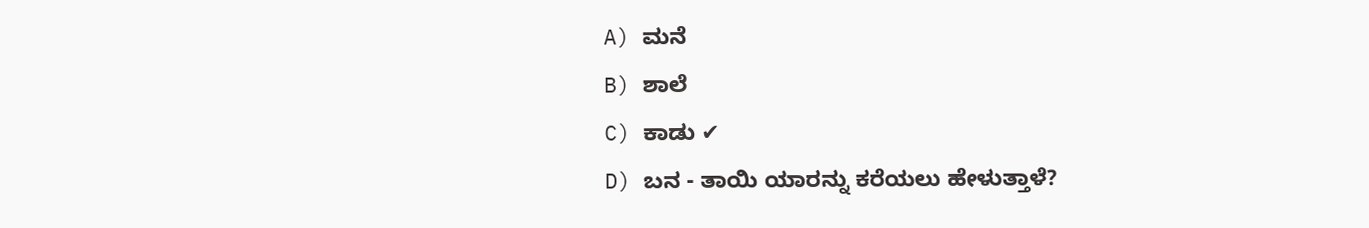A) ಮನೆ
B) ಶಾಲೆ
C) ಕಾಡು ✔
D) ಬನ - ತಾಯಿ ಯಾರನ್ನು ಕರೆಯಲು ಹೇಳುತ್ತಾಳೆ?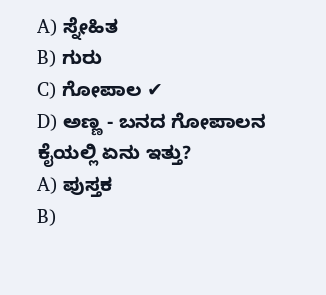A) ಸ್ನೇಹಿತ
B) ಗುರು
C) ಗೋಪಾಲ ✔
D) ಅಣ್ಣ - ಬನದ ಗೋಪಾಲನ ಕೈಯಲ್ಲಿ ಏನು ಇತ್ತು?
A) ಪುಸ್ತಕ
B)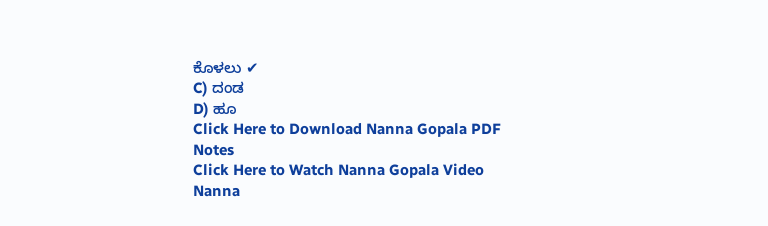ಕೊಳಲು ✔
C) ದಂಡ
D) ಹೂ
Click Here to Download Nanna Gopala PDF Notes
Click Here to Watch Nanna Gopala Video
Nanna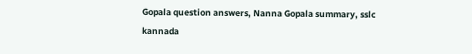Gopala question answers, Nanna Gopala summary, sslc kannada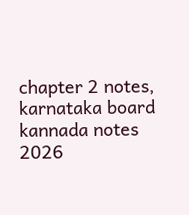chapter 2 notes, karnataka board kannada notes 2026